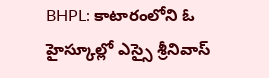BHPL: కాటారంలోని ఓ హైస్కూల్లో ఎస్సై శ్రీనివాస్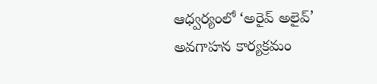ఆధ్వర్యంలో ‘అరైవ్ అలైవ్’ అవగాహన కార్యక్రమం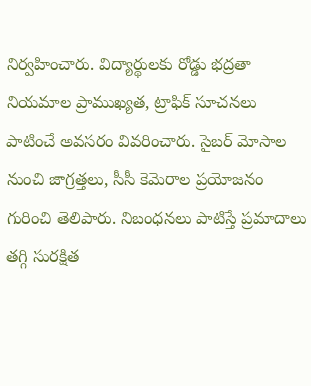నిర్వహించారు. విద్యార్థులకు రోడ్డు భద్రతా నియమాల ప్రాముఖ్యత, ట్రాఫిక్ సూచనలు పాటించే అవసరం వివరించారు. సైబర్ మోసాల నుంచి జాగ్రత్తలు, సీసీ కెమెరాల ప్రయోజనం గురించి తెలిపారు. నిబంధనలు పాటిస్తే ప్రమాదాలు తగ్గి సురక్షిత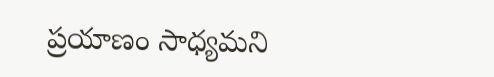ప్రయాణం సాధ్యమని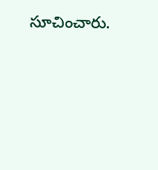సూచించారు.